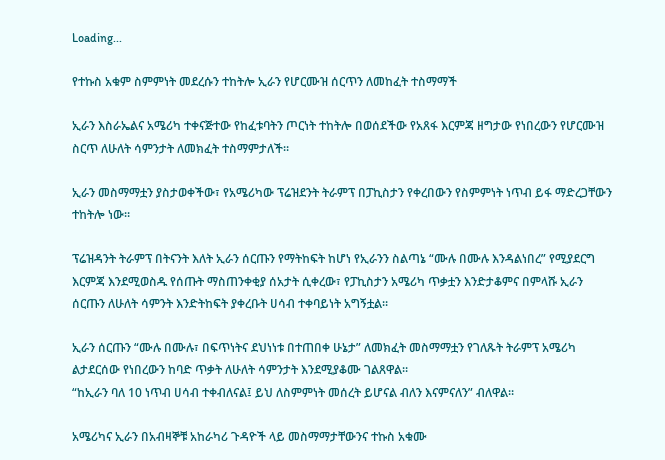Loading...

የተኩስ አቁም ስምምነት መደረሱን ተከትሎ ኢራን የሆርሙዝ ሰርጥን ለመከፈት ተስማማች

ኢራን እስራኤልና አሜሪካ ተቀናጅተው የከፈቱባትን ጦርነት ተከትሎ በወሰደችው የአጸፋ እርምጃ ዘግታው የነበረውን የሆርሙዝ ስርጥ ለሁለት ሳምንታት ለመክፈት ተስማምታለች።

ኢራን መስማማቷን ያስታወቀችው፣ የአሜሪካው ፕሬዝደንት ትራምፕ በፓኪስታን የቀረበውን የስምምነት ነጥብ ይፋ ማድረጋቸውን ተከትሎ ነው።

ፕሬዝዳንት ትራምፕ በትናንት እለት ኢራን ሰርጡን የማትከፍት ከሆነ የኢራንን ስልጣኔ “ሙሉ በሙሉ እንዳልነበረ” የሚያደርግ እርምጃ እንደሚወስዱ የሰጡት ማስጠንቀቂያ ሰአታት ሲቀረው፣ የፓኪስታን አሜሪካ ጥቃቷን እንድታቆምና በምላሹ ኢራን ሰርጡን ለሁለት ሳምንት እንድትከፍት ያቀረቡት ሀሳብ ተቀባይነት አግኝቷል።

ኢራን ሰርጡን “ሙሉ በሙሉ፣ በፍጥነትና ደህነነቱ በተጠበቀ ሁኔታ” ለመክፈት መስማማቷን የገለጹት ትራምፕ አሜሪካ ልታደርሰው የነበረውን ከባድ ጥቃት ለሁለት ሳምንታት እንደሚያቆሙ ገልጸዋል።
“ከኢራን ባለ 10 ነጥብ ሀሳብ ተቀብለናል፤ ይህ ለስምምነት መሰረት ይሆናል ብለን እናምናለን” ብለዋል።

አሜሪካና ኢራን በአብዛኞቹ አከራካሪ ጉዳዮች ላይ መስማማታቸውንና ተኩስ አቁሙ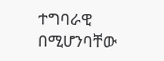ተግባራዊ በሚሆንባቸው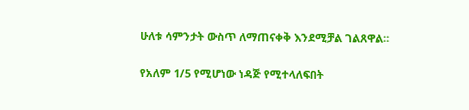ሁለቱ ሳምንታት ውስጥ ለማጠናቀቅ እንደሚቻል ገልጸዋል።

የአለም 1/5 የሚሆነው ነዳጅ የሚተላለፍበት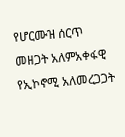የሆርሙዝ ሰርጥ መዘጋት አለምአቀፋዊ የኢኮኖሚ አለመረጋጋት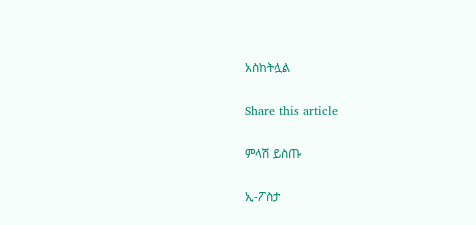አስከትሏል

Share this article

ምላሽ ይስጡ

ኢ-ፖስታ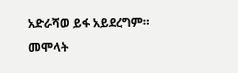አድራሻወ ይፋ አይደረግም። መሞላት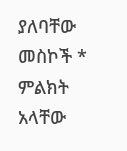ያለባቸው መስኮች * ምልክት አላቸው